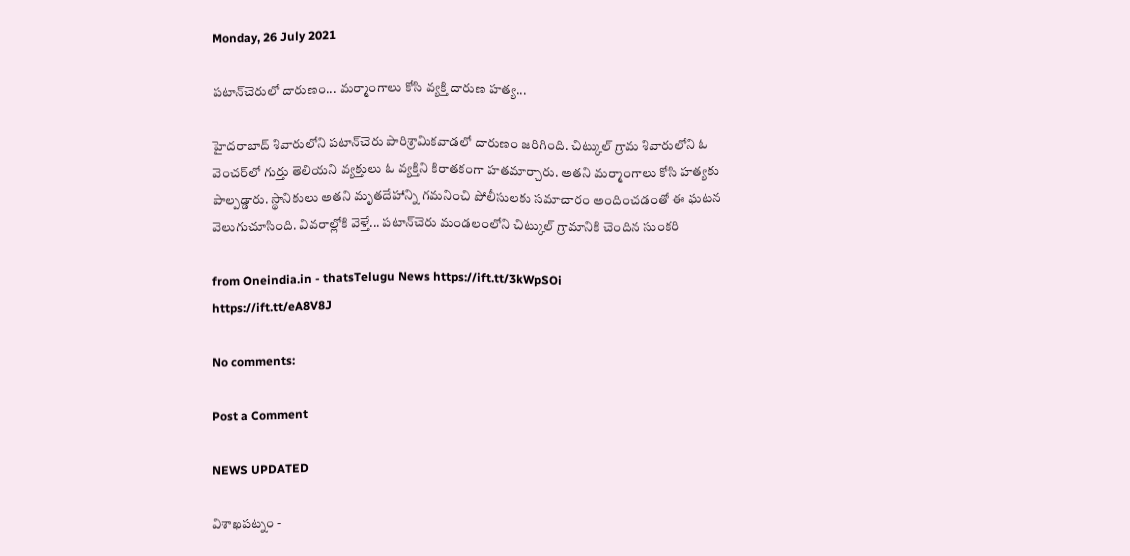Monday, 26 July 2021

పటాన్‌చెరులో దారుణం... మర్మాంగాలు కోసి వ్యక్తి దారుణ హత్య...

హైదరాబాద్ శివారులోని పటాన్‌చెరు పారిశ్రామికవాడలో దారుణం జరిగింది. చిట్కుల్ గ్రామ శివారులోని ఓ వెంచర్‌లో గుర్తు తెలియని వ్యక్తులు ఓ వ్యక్తిని కిరాతకంగా హతమార్చారు. అతని మర్మాంగాలు కోసి హత్యకు పాల్పడ్డారు. స్థానికులు అతని మృతదేహాన్ని గమనించి పోలీసులకు సమాచారం అందించడంతో ఈ ఘటన వెలుగుచూసింది. వివరాల్లోకి వెళ్తే... పటాన్‌చెరు మండలంలోని చిట్కుల్ గ్రామానికి చెందిన సుంకరి

from Oneindia.in - thatsTelugu News https://ift.tt/3kWpSOi
https://ift.tt/eA8V8J

No comments:

Post a Comment

NEWS UPDATED

విశాఖపట్నం -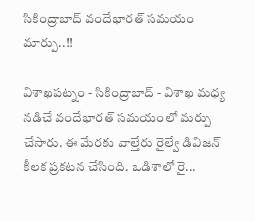సికింద్రాబాద్ వందేభారత్ సమయం మార్పు..!!

విశాఖపట్నం - సికింద్రాబాద్ - విశాఖ మధ్య నడిచే వందేభారత్ సమయంలో మర్పు చేసారు. ఈ మేరకు వాల్తేరు రైల్వే డివిజన్ కీలక ప్రకటన చేసింది. ఒడిశాలో రై...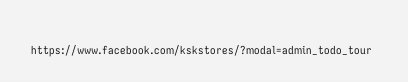https://www.facebook.com/kskstores/?modal=admin_todo_tour